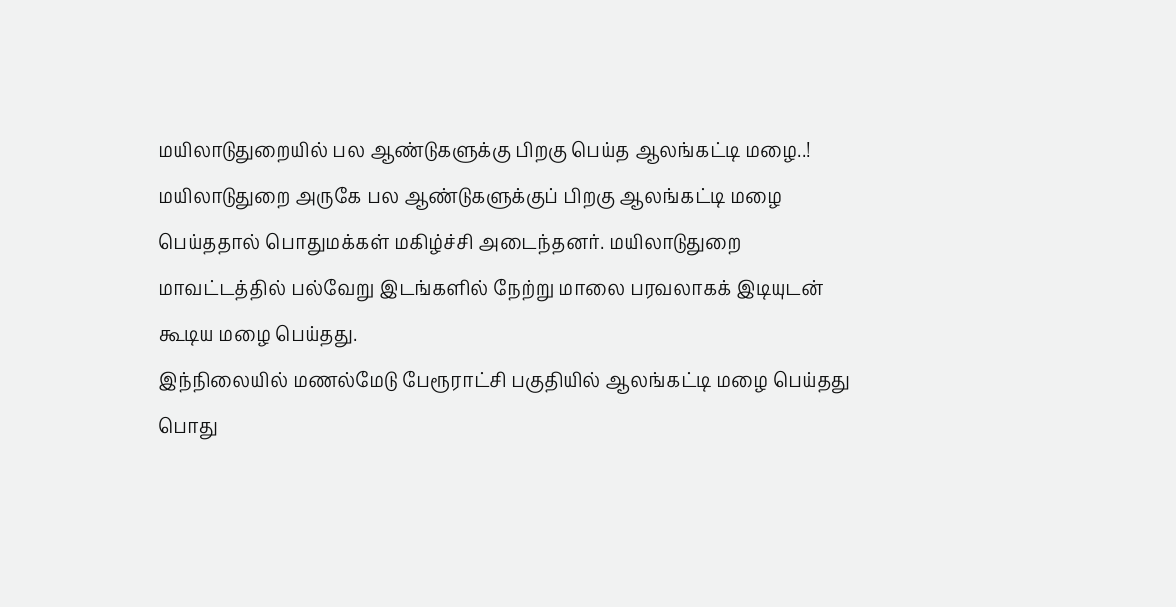மயிலாடுதுறையில் பல ஆண்டுகளுக்கு பிறகு பெய்த ஆலங்கட்டி மழை..!
மயிலாடுதுறை அருகே பல ஆண்டுகளுக்குப் பிறகு ஆலங்கட்டி மழை பெய்ததால் பொதுமக்கள் மகிழ்ச்சி அடைந்தனர். மயிலாடுதுறை மாவட்டத்தில் பல்வேறு இடங்களில் நேற்று மாலை பரவலாகக் இடியுடன் கூடிய மழை பெய்தது.
இந்நிலையில் மணல்மேடு பேரூராட்சி பகுதியில் ஆலங்கட்டி மழை பெய்தது பொது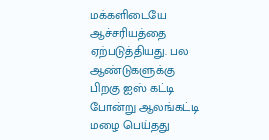மக்களிடையே ஆச்சரியத்தை ஏற்படுத்தியது. பல ஆண்டுகளுக்கு பிறகு ஐஸ் கட்டி போன்று ஆலங்கட்டி மழை பெய்தது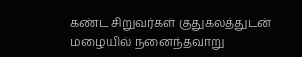கண்ட சிறுவர்கள் குதுகலத்துடன் மழையில் நனைந்தவாறு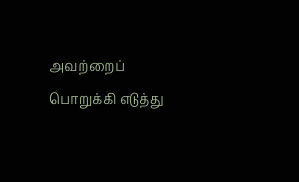அவற்றைப் பொறுக்கி எடுத்து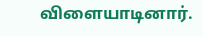விளையாடினார்.